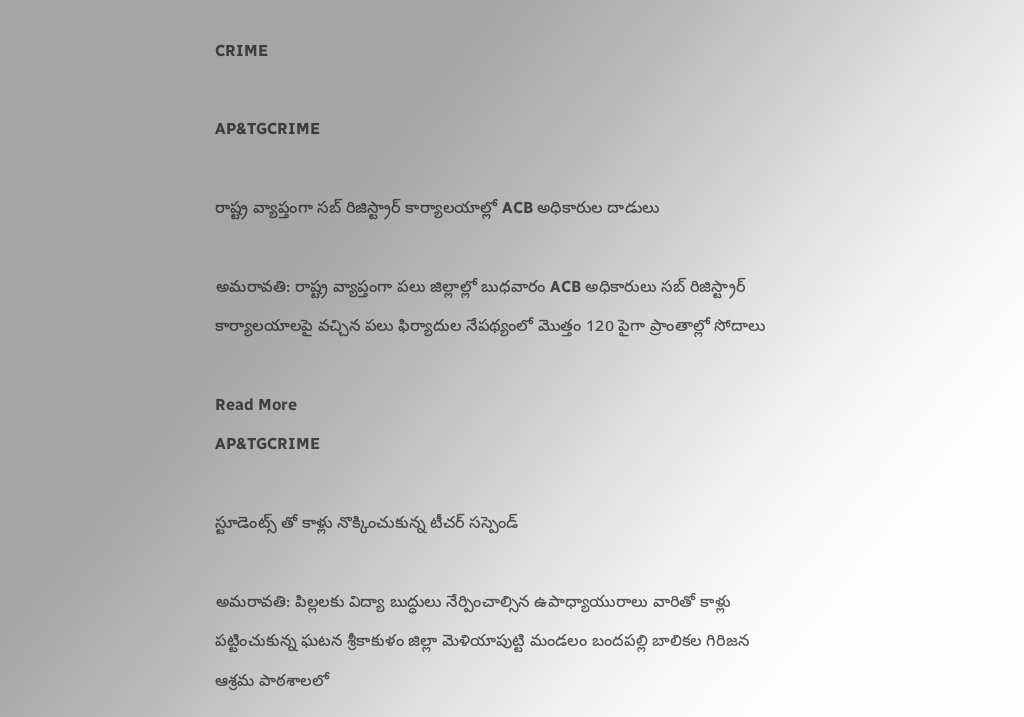CRIME

AP&TGCRIME

రాష్ట్ర వ్యాప్తంగా సబ్ రిజిస్ట్రార్ కార్యాలయాల్లో ACB అధికారుల దాడులు

అమరావతి: రాష్ట్ర వ్యాప్తంగా పలు జిల్లాల్లో బుధవారం ACB అధికారులు సబ్ రిజిస్ట్రార్ కార్యాలయాలపై వచ్చిన పలు ఫిర్యాదుల నేపథ్యంలో మొత్తం 120 పైగా ప్రాంతాల్లో సోదాలు

Read More
AP&TGCRIME

స్టూడెంట్స్ తో కాళ్లు నొక్కించుకున్న టీచర్ సస్పెండ్

అమరావతి: పిల్లలకు విద్యా బుద్ధులు నేర్పించాల్సిన ఉపాధ్యాయురాలు వారితో కాళ్లు పట్టించుకున్న ఘటన శ్రీకాకుళం జిల్లా మెళియాపుట్టి మండలం బందపల్లి బాలికల గిరిజన ఆశ్రమ పాఠశాలలో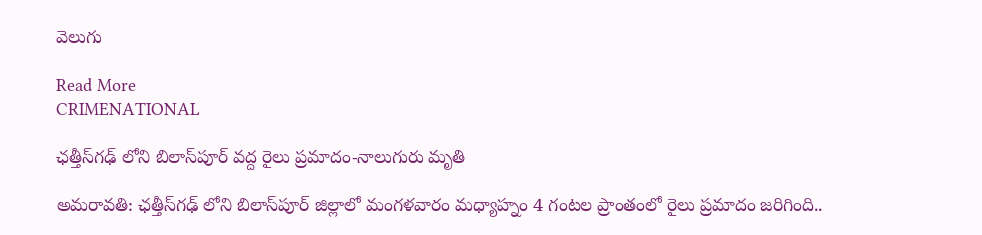వెలుగు

Read More
CRIMENATIONAL

ఛత్తీస్‌గఢ్‌ లోని బిలాస్‌పూర్‌ వద్ద రైలు ప్రమాదం-నాలుగురు మృతి

అమరావతి: ఛత్తీస్‌గఢ్‌ లోని బిలాస్‌పూర్‌ జిల్లాలో మంగళవారం మధ్యాహ్నం 4 గంటల ప్రాంతంలో రైలు ప్రమాదం జరిగింది..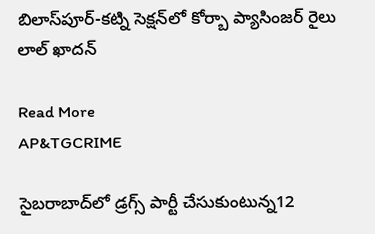బిలాస్‌పూర్-కట్ని సెక్షన్‌లో కోర్బా ప్యాసింజర్ రైలు లాల్ ఖాదన్

Read More
AP&TGCRIME

సైబరాబాద్‌లో డ్రగ్స్ పార్టీ చేసుకుంటున్న12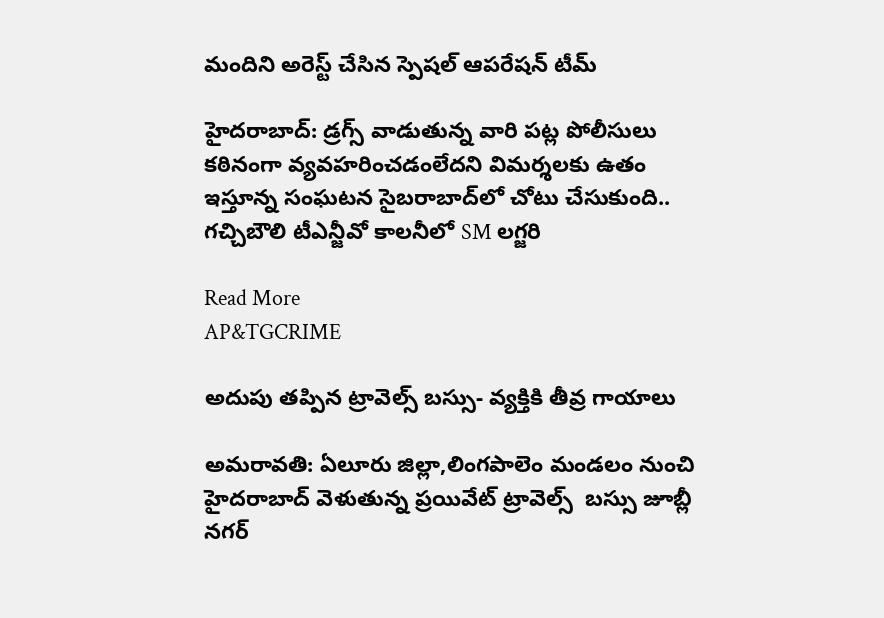మందిని అరెస్ట్ చేసిన స్పెషల్ ఆపరేషన్ టీమ్

హైదరాబాద్: డ్రగ్స్ వాడుతున్న వారి పట్ల పోలీసులు కఠినంగా వ్యవహరించడంలేదని విమర్శలకు ఉతం ఇస్తూన్న సంఘటన సైబరాబాద్‌లో చోటు చేసుకుంది.. గచ్చిబౌలి టీఎన్జీవో కాలనీలో SM లగ్జరి

Read More
AP&TGCRIME

అదుపు తప్పిన ట్రావెల్స్ బస్సు- వ్యక్తికి తీవ్ర గాయాలు

అమరావతి: ఏలూరు జిల్లా,లింగపాలెం మండలం నుంచి హైదరాబాద్ వెళుతున్న ప్రయివేట్ ట్రావెల్స్  బస్సు జూబ్లీ నగర్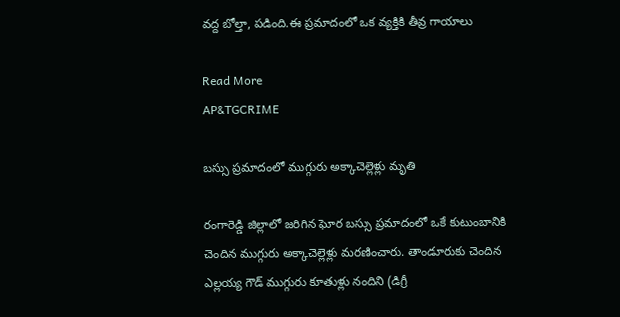వద్ద బోల్తా, పడింది.ఈ ప్రమాదంలో ఒక వ్యక్తికి తీవ్ర గాయాలు

Read More
AP&TGCRIME

బస్సు ప్రమాదంలో ముగ్గురు అక్కాచెల్లెళ్లు మృతి

రంగారెడ్డి జిల్లాలో జరిగిన ఘోర బస్సు ప్రమాదంలో ఒకే కుటుంబానికి చెందిన ముగ్గురు అక్కాచెల్లెళ్లు మరణించారు. తాండూరుకు చెందిన ఎల్లయ్య గౌడ్ ముగ్గురు కూతుళ్లు నందిని (డిగ్రీ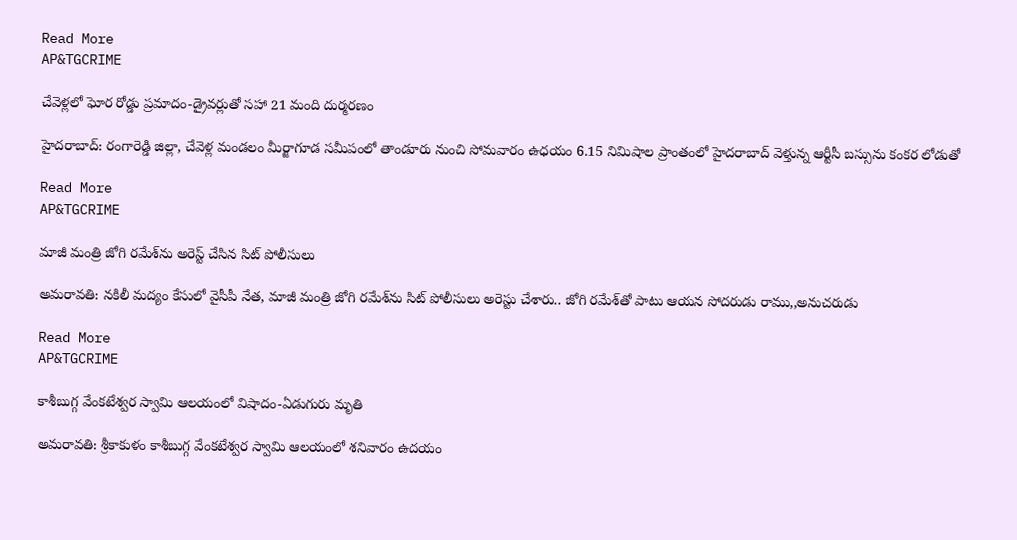Read More
AP&TGCRIME

చేవెళ్లలో ఘోర రోడ్డు ప్రమాదం-డ్రైవర్లుతో సహా 21 మంది దుర్మరణం

హైదరాబాద్: రంగారెడ్డి జిల్లా, చేవెళ్ల మండలం మీర్జాగూడ సమీపంలో తాండూరు నుంచి సోమవారం ఉధయం 6.15 నిమిషాల ప్రాంతంలో హైదరాబాద్‌ వెళ్తున్న ఆర్టీసీ బస్సును కంకర లోడుతో

Read More
AP&TGCRIME

మాజీ మంత్రి జోగి రమేశ్‌ను అరెస్ట్ చేసిన సిట్ పోలీసులు

అమరావతి: నకిలీ మద్యం కేసులో వైసీపీ నేత, మాజీ మంత్రి జోగి రమేశ్‌ను సిట్ పోలీసులు అరెస్టు చేశారు.. జోగి రమేశ్‌తో పాటు ఆయన సోదరుడు రాము,,అనుచరుడు

Read More
AP&TGCRIME

కాశీబుగ్గ వేంకటేశ్వర స్వామి ఆలయంలో విషాదం-ఏడుగురు మృతి

అమరావతి: శ్రీకాకుళం కాశీబుగ్గ వేంకటేశ్వర స్వామి ఆలయంలో శనివారం ఉదయం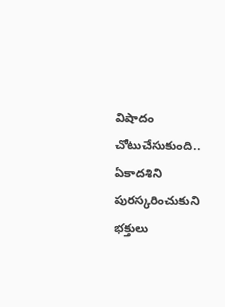విషాదం చోటుచేసుకుంది.. ఏకాదశిని పురస్కరించుకుని భక్తులు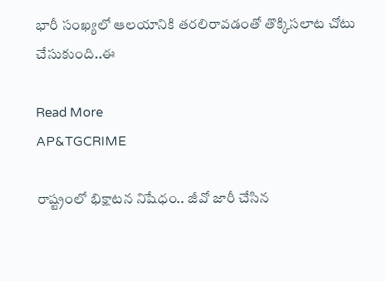భారీ సంఖ్యలో ఆలయానికి తరలిరావడంతో తొక్కిసలాట చోటు చేసుకుంది..ఈ

Read More
AP&TGCRIME

రాష్ట్రంలో భిక్షాటన నిషేధం.. జీవో జారీ చేసిన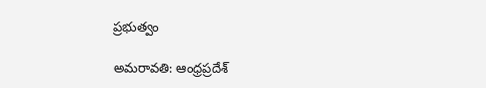ప్రభుత్వం

అమరావతి: ఆంధ్రప్రదేశ్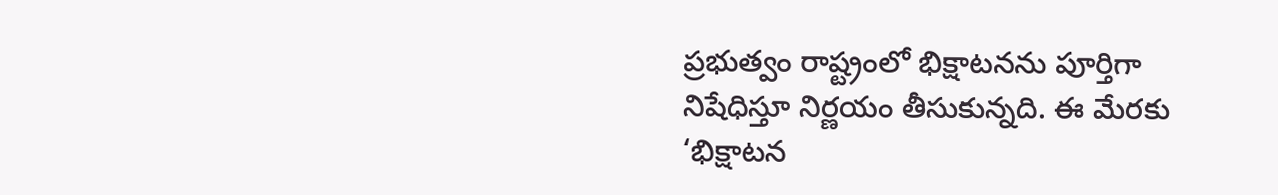ప్రభుత్వం రాష్ట్రంలో భిక్షాటనను పూర్తిగా నిషేధిస్తూ నిర్ణయం తీసుకున్నది. ఈ మేరకు ‘భిక్షాటన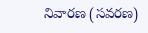నివారణ (సవరణ)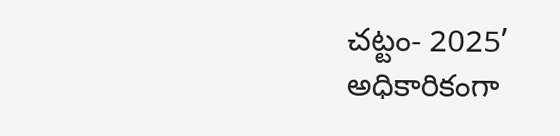చట్టం- 2025’ అధికారికంగా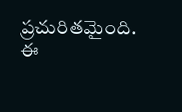ప్రచురితమైంది. ఈ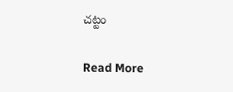చట్టం

Read More